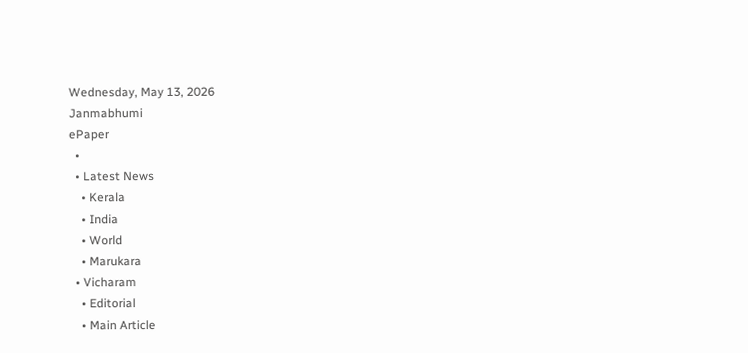Wednesday, May 13, 2026
Janmabhumi
ePaper
  •
  • Latest News
    • Kerala
    • India
    • World
    • Marukara
  • Vicharam
    • Editorial
    • Main Article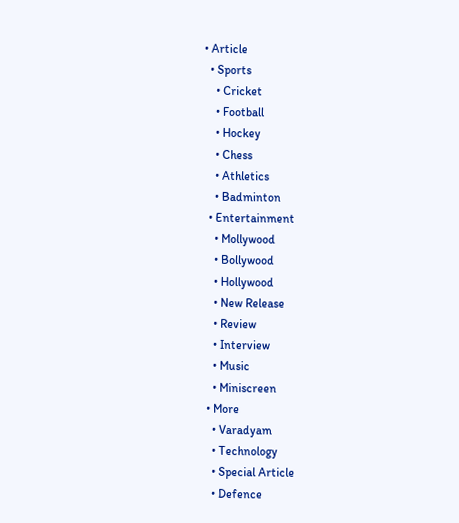• Article
  • Sports
    • Cricket
    • Football
    • Hockey
    • Chess
    • Athletics
    • Badminton
  • Entertainment
    • Mollywood
    • Bollywood
    • Hollywood
    • New Release
    • Review
    • Interview
    • Music
    • Miniscreen
  • More
    • Varadyam
    • Technology
    • Special Article
    • Defence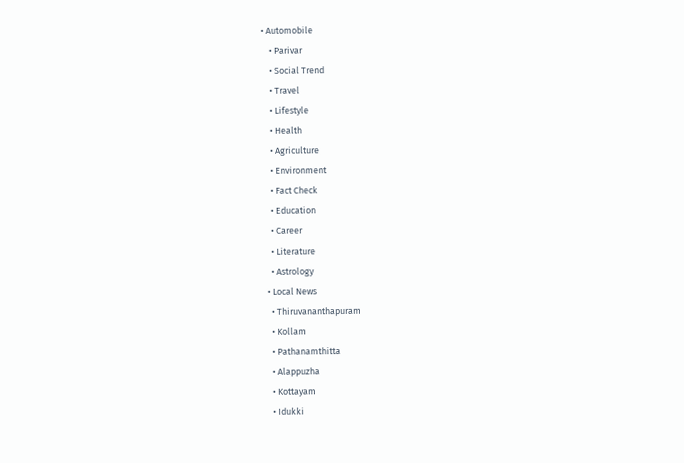• Automobile
    • Parivar
    • Social Trend
    • Travel
    • Lifestyle
    • Health
    • Agriculture
    • Environment
    • Fact Check
    • Education
    • Career
    • Literature
    • Astrology
  • Local News
    • Thiruvananthapuram
    • Kollam
    • Pathanamthitta
    • Alappuzha
    • Kottayam
    • Idukki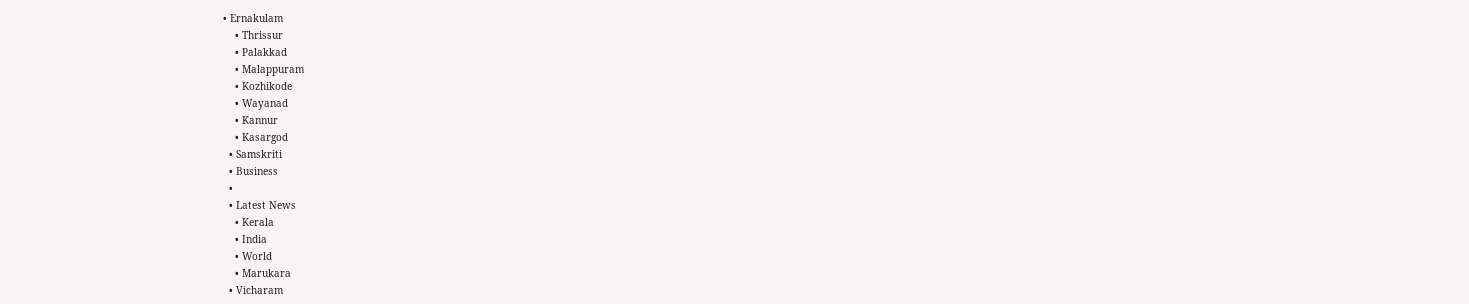• Ernakulam
    • Thrissur
    • Palakkad
    • Malappuram
    • Kozhikode
    • Wayanad
    • Kannur
    • Kasargod
  • Samskriti
  • Business
  •
  • Latest News
    • Kerala
    • India
    • World
    • Marukara
  • Vicharam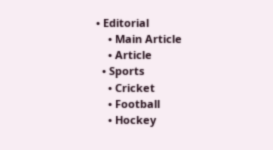• Editorial
    • Main Article
    • Article
  • Sports
    • Cricket
    • Football
    • Hockey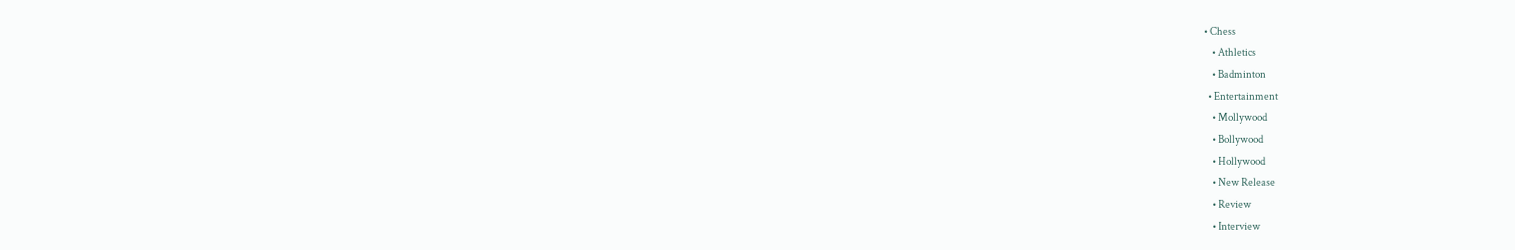• Chess
    • Athletics
    • Badminton
  • Entertainment
    • Mollywood
    • Bollywood
    • Hollywood
    • New Release
    • Review
    • Interview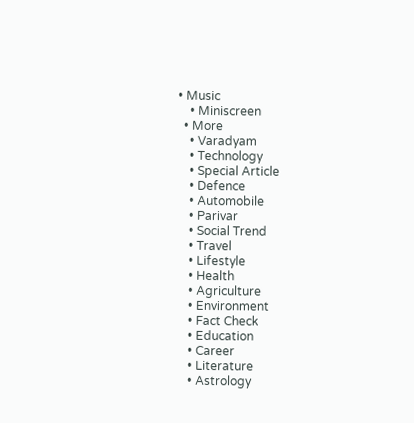• Music
    • Miniscreen
  • More
    • Varadyam
    • Technology
    • Special Article
    • Defence
    • Automobile
    • Parivar
    • Social Trend
    • Travel
    • Lifestyle
    • Health
    • Agriculture
    • Environment
    • Fact Check
    • Education
    • Career
    • Literature
    • Astrology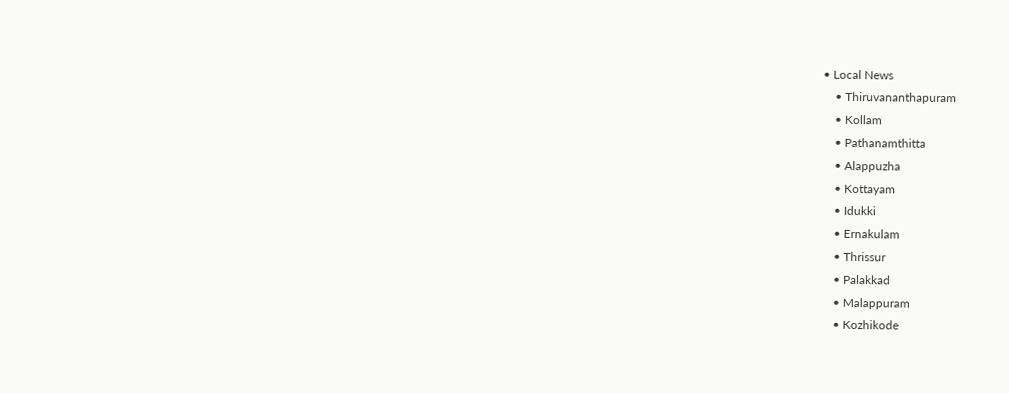• Local News
    • Thiruvananthapuram
    • Kollam
    • Pathanamthitta
    • Alappuzha
    • Kottayam
    • Idukki
    • Ernakulam
    • Thrissur
    • Palakkad
    • Malappuram
    • Kozhikode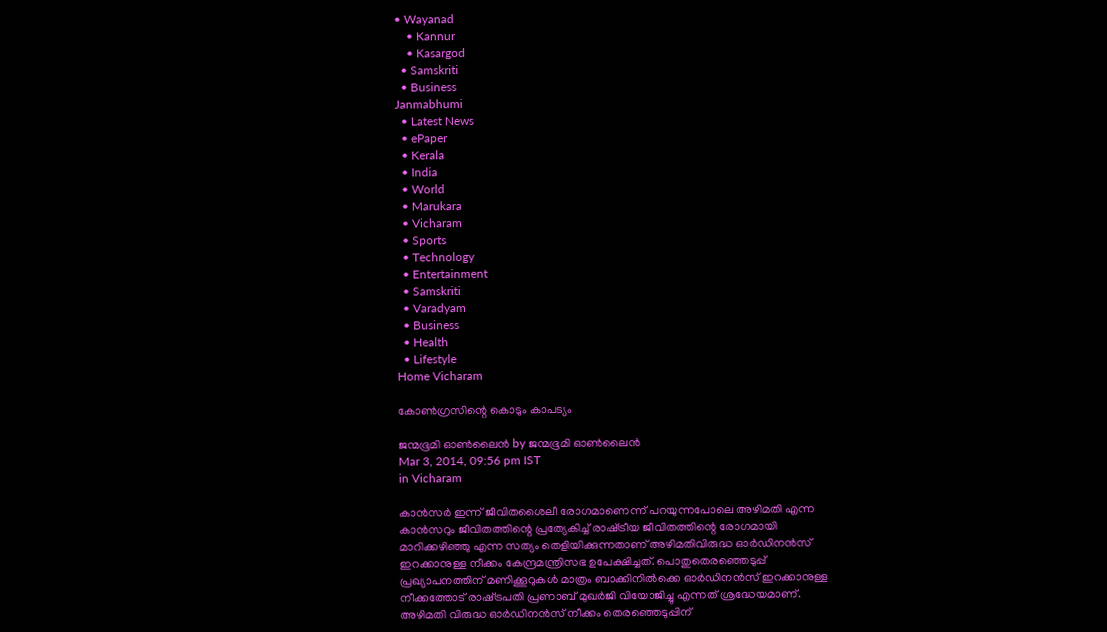• Wayanad
    • Kannur
    • Kasargod
  • Samskriti
  • Business
Janmabhumi
  • Latest News
  • ePaper
  • Kerala
  • India
  • World
  • Marukara
  • Vicharam
  • Sports
  • Technology
  • Entertainment
  • Samskriti
  • Varadyam
  • Business
  • Health
  • Lifestyle
Home Vicharam

കോണ്‍ഗ്രസിന്റെ കൊടും കാപട്യം

ജന്മഭൂമി ഓണ്‍ലൈന്‍ by ജന്മഭൂമി ഓണ്‍ലൈന്‍
Mar 3, 2014, 09:56 pm IST
in Vicharam

കാന്‍സര്‍ ഇന്ന്‌ ജീവിതശൈലീ രോഗമാണെന്ന്‌ പറയുന്നപോലെ അഴിമതി എന്ന കാന്‍സറും ജീവിതത്തിന്റെ പ്രത്യേകിച്ച്‌ രാഷ്‌ട്രീയ ജീവിതത്തിന്റെ രോഗമായി മാറിക്കഴിഞ്ഞു എന്ന സത്യം തെളിയിക്കുന്നതാണ്‌ അഴിമതിവിരുദ്ധ ഓര്‍ഡിനന്‍സ്‌ ഇറക്കാനുള്ള നീക്കം കേന്ദ്രമന്ത്രിസഭ ഉപേക്ഷിച്ചത്‌. പൊതുതെരഞ്ഞെടുപ്പ്‌ പ്രഖ്യാപനത്തിന്‌ മണിക്കൂറുകള്‍ മാത്രം ബാക്കിനില്‍ക്കെ ഓര്‍ഡിനന്‍സ്‌ ഇറക്കാനുള്ള നീക്കത്തോട്‌ രാഷ്‌ട്രപതി പ്രണാബ്‌ മുഖര്‍ജി വിയോജിച്ചു എന്നത്‌ ശ്രദ്ധേയമാണ്‌. അഴിമതി വിരുദ്ധ ഓര്‍ഡിനന്‍സ്‌ നീക്കം തെരഞ്ഞെടുപ്പിന്‌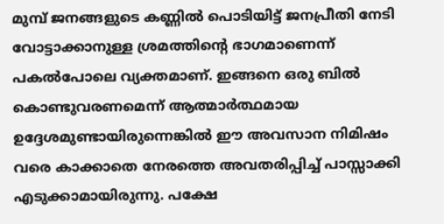മുമ്പ്‌ ജനങ്ങളുടെ കണ്ണില്‍ പൊടിയിട്ട്‌ ജനപ്രീതി നേടി വോട്ടാക്കാനുള്ള ശ്രമത്തിന്റെ ഭാഗമാണെന്ന്‌ പകല്‍പോലെ വ്യക്തമാണ്‌. ഇങ്ങനെ ഒരു ബില്‍ കൊണ്ടുവരണമെന്ന്‌ ആത്മാര്‍ത്ഥമായ ഉദ്ദേശമുണ്ടായിരുന്നെങ്കില്‍ ഈ അവസാന നിമിഷം വരെ കാക്കാതെ നേരത്തെ അവതരിപ്പിച്ച്‌ പാസ്സാക്കി എടുക്കാമായിരുന്നു. പക്ഷേ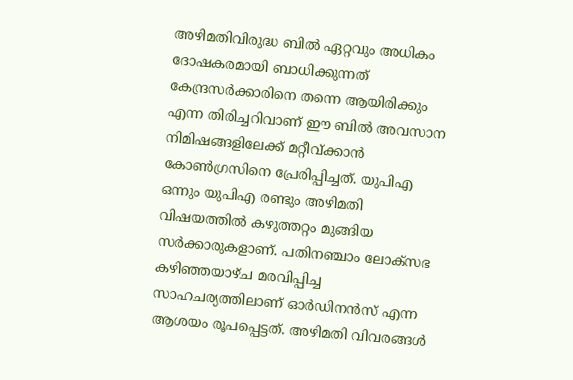അഴിമതിവിരുദ്ധ ബില്‍ ഏറ്റവും അധികം ദോഷകരമായി ബാധിക്കുന്നത്‌ കേന്ദ്രസര്‍ക്കാരിനെ തന്നെ ആയിരിക്കും എന്ന തിരിച്ചറിവാണ്‌ ഈ ബില്‍ അവസാന നിമിഷങ്ങളിലേക്ക്‌ മറ്റീവ്ക്കാന്‍ കോണ്‍ഗ്രസിനെ പ്രേരിപ്പിച്ചത്‌. യുപിഎ ഒന്നും യുപിഎ രണ്ടും അഴിമതി വിഷയത്തില്‍ കഴുത്തറ്റം മുങ്ങിയ സര്‍ക്കാരുകളാണ്‌. പതിനഞ്ചാം ലോക്സഭ കഴിഞ്ഞയാഴ്ച മരവിപ്പിച്ച സാഹചര്യത്തിലാണ്‌ ഓര്‍ഡിനന്‍സ്‌ എന്ന ആശയം രൂപപ്പെട്ടത്‌. അഴിമതി വിവരങ്ങള്‍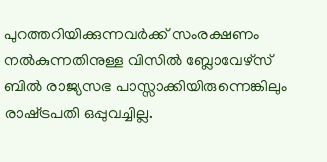പുറത്തറിയിക്കുന്നവര്‍ക്ക്‌ സംരക്ഷണം നല്‍കുന്നതിനുള്ള വിസില്‍ ബ്ലോവേഴ്സ്‌ ബില്‍ രാജ്യസഭ പാസ്സാക്കിയിരുന്നെങ്കിലും രാഷ്‌ട്രപതി ഒപ്പുവച്ചില്ല.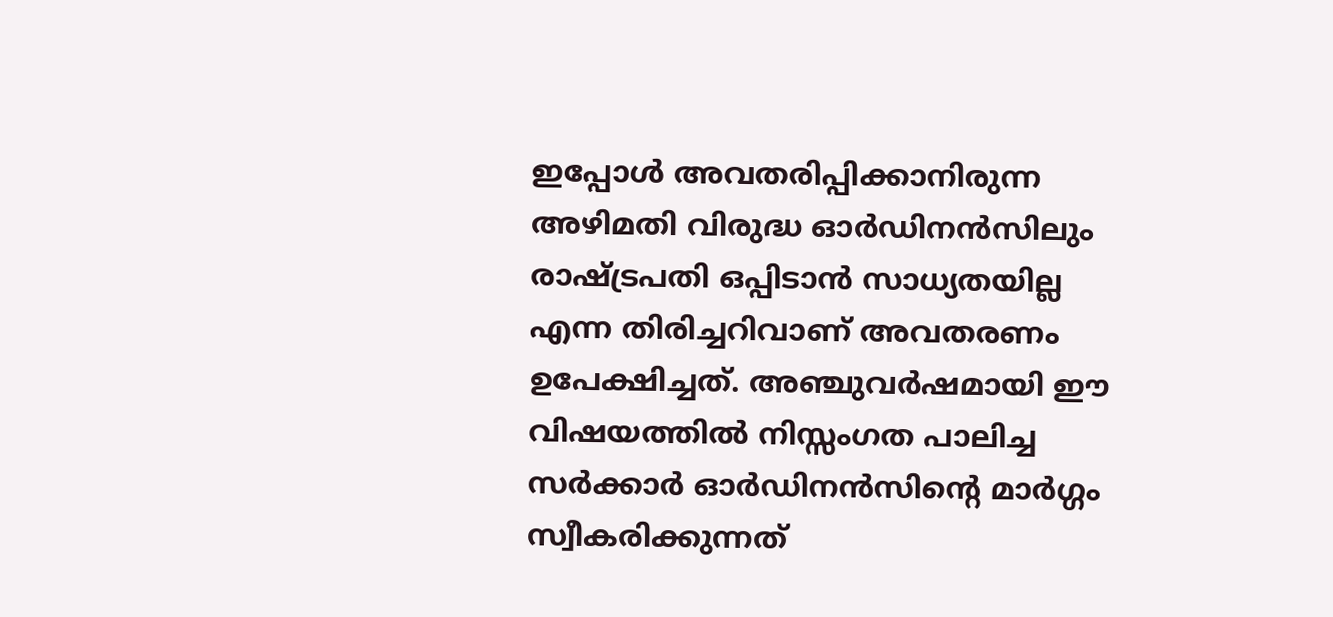ഇപ്പോള്‍ അവതരിപ്പിക്കാനിരുന്ന അഴിമതി വിരുദ്ധ ഓര്‍ഡിനന്‍സിലും രാഷ്‌ട്രപതി ഒപ്പിടാന്‍ സാധ്യതയില്ല എന്ന തിരിച്ചറിവാണ്‌ അവതരണം ഉപേക്ഷിച്ചത്‌. അഞ്ചുവര്‍ഷമായി ഈ വിഷയത്തില്‍ നിസ്സംഗത പാലിച്ച സര്‍ക്കാര്‍ ഓര്‍ഡിനന്‍സിന്റെ മാര്‍ഗ്ഗം സ്വീകരിക്കുന്നത്‌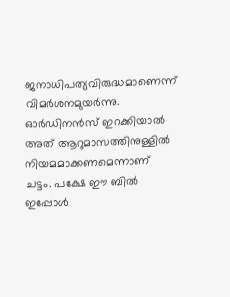ജനാധിപത്യവിരുദ്ധമാണെന്ന്‌ വിമര്‍ശനമുയര്‍ന്നു. ഓര്‍ഡിനന്‍സ്‌ ഇറക്കിയാല്‍ അത്‌ ആറുമാസത്തിനുള്ളില്‍ നിയമമാക്കണമെന്നാണ്‌ ചട്ടം. പക്ഷേ ഈ ബില്‍ ഇപ്പോള്‍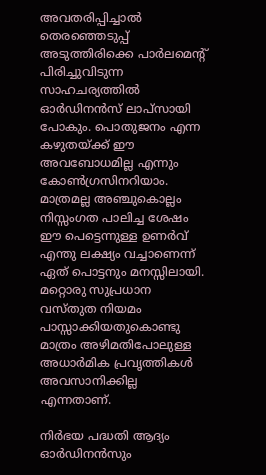അവതരിപ്പിച്ചാല്‍ തെരഞ്ഞെടുപ്പ്‌ അടുത്തിരിക്കെ പാര്‍ലമെന്റ്‌ പിരിച്ചുവിടുന്ന സാഹചര്യത്തില്‍ ഓര്‍ഡിനന്‍സ്‌ ലാപ്സായി പോകും. പൊതുജനം എന്ന കഴുതയ്‌ക്ക്‌ ഈ അവബോധമില്ല എന്നും കോണ്‍ഗ്രസിനറിയാം. മാത്രമല്ല അഞ്ചുകൊല്ലം നിസ്സംഗത പാലിച്ച ശേഷം ഈ പെട്ടെന്നുള്ള ഉണര്‍വ്‌ എന്തു ലക്ഷ്യം വച്ചാണെന്ന്‌ ഏത്‌ പൊട്ടനും മനസ്സിലായി. മറ്റൊരു സുപ്രധാന വസ്തുത നിയമം പാസ്സാക്കിയതുകൊണ്ടു മാത്രം അഴിമതിപോലുള്ള അധാര്‍മിക പ്രവൃത്തികള്‍ അവസാനിക്കില്ല എന്നതാണ്‌.

നിര്‍ഭയ പദ്ധതി ആദ്യം ഓര്‍ഡിനന്‍സും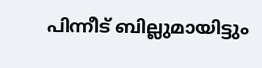പിന്നീട്‌ ബില്ലുമായിട്ടും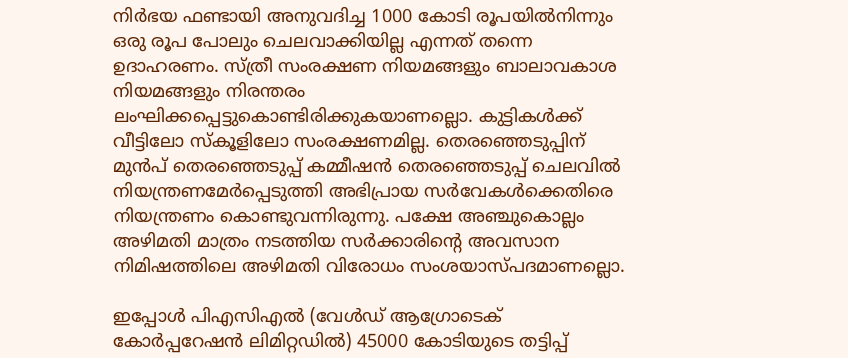നിര്‍ഭയ ഫണ്ടായി അനുവദിച്ച 1000 കോടി രൂപയില്‍നിന്നും ഒരു രൂപ പോലും ചെലവാക്കിയില്ല എന്നത്‌ തന്നെ ഉദാഹരണം. സ്ത്രീ സംരക്ഷണ നിയമങ്ങളും ബാലാവകാശ നിയമങ്ങളും നിരന്തരം ലംഘിക്കപ്പെട്ടുകൊണ്ടിരിക്കുകയാണല്ലൊ. കുട്ടികള്‍ക്ക്‌ വീട്ടിലോ സ്കൂളിലോ സംരക്ഷണമില്ല. തെരഞ്ഞെടുപ്പിന്‌ മുന്‍പ്‌ തെരഞ്ഞെടുപ്പ്‌ കമ്മീഷന്‍ തെരഞ്ഞെടുപ്പ്‌ ചെലവില്‍ നിയന്ത്രണമേര്‍പ്പെടുത്തി അഭിപ്രായ സര്‍വേകള്‍ക്കെതിരെ നിയന്ത്രണം കൊണ്ടുവന്നിരുന്നു. പക്ഷേ അഞ്ചുകൊല്ലം അഴിമതി മാത്രം നടത്തിയ സര്‍ക്കാരിന്റെ അവസാന നിമിഷത്തിലെ അഴിമതി വിരോധം സംശയാസ്പദമാണല്ലൊ.

ഇപ്പോള്‍ പിഎസിഎല്‍ (വേള്‍ഡ്‌ ആഗ്രോടെക്‌ കോര്‍പ്പറേഷന്‍ ലിമിറ്റഡില്‍) 45000 കോടിയുടെ തട്ടിപ്പ്‌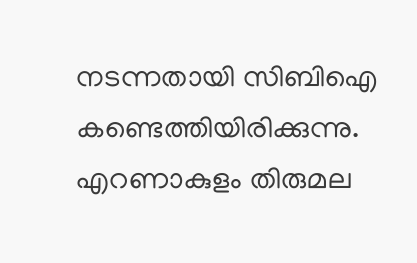നടന്നതായി സിബിഐ കണ്ടെത്തിയിരിക്കുന്നു. എറണാകുളം തിരുമല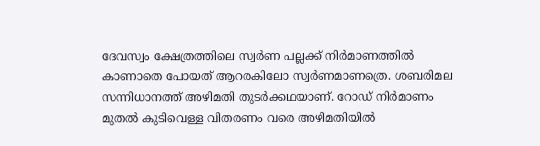ദേവസ്വം ക്ഷേത്രത്തിലെ സ്വര്‍ണ പല്ലക്ക്‌ നിര്‍മാണത്തില്‍ കാണാതെ പോയത്‌ ആറരകിലോ സ്വര്‍ണമാണത്രെ. ശബരിമല സന്നിധാനത്ത്‌ അഴിമതി തുടര്‍ക്കഥയാണ്‌. റോഡ്‌ നിര്‍മാണം മുതല്‍ കുടിവെള്ള വിതരണം വരെ അഴിമതിയില്‍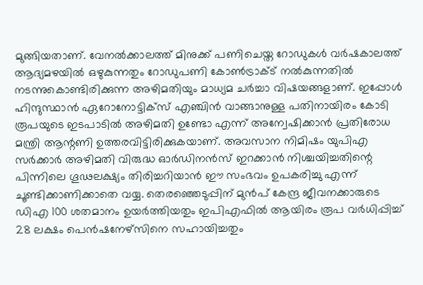മുങ്ങിയതാണ്‌. വേനല്‍ക്കാലത്ത്‌ മിനുക്ക്‌ പണിചെയ്ത റോഡുകള്‍ വര്‍ഷകാലത്ത്‌ ആദ്യമഴയില്‍ ഒഴുകുന്നതും റോഡുപണി കോണ്‍ട്രാക്ട്‌ നല്‍കുന്നതില്‍ നടന്നുകൊണ്ടിരിക്കുന്ന അഴിമതിയും മാധ്യമ ചര്‍ച്ചാ വിഷയങ്ങളാണ്‌. ഇപ്പോള്‍ ഹിന്ദുസ്ഥാന്‍ ഏറോനോട്ടിക്സ്‌ എഞ്ചിന്‍ വാങ്ങാനുള്ള പതിനായിരം കോടി രൂപയുടെ ഇടപാടില്‍ അഴിമതി ഉണ്ടോ എന്ന്‌ അന്വേഷിക്കാന്‍ പ്രതിരോധ മന്ത്രി ആന്റണി ഉത്തരവിട്ടിരിക്കുകയാണ്‌. അവസാന നിമിഷം യുപിഎ സര്‍ക്കാര്‍ അഴിമതി വിരുദ്ധ ഓര്‍ഡിനന്‍സ്‌ ഇറക്കാന്‍ നിശ്ചയിച്ചതിന്റെ പിന്നിലെ ഗൂഢലക്ഷ്യം തിരിച്ചറിയാന്‍ ഈ സംഭവം ഉപകരിച്ചു എന്ന്‌ ചൂണ്ടിക്കാണിക്കാതെ വയ്യ. തെരഞ്ഞെടുപ്പിന്‌ മുന്‍പ്‌ കേന്ദ്ര ജീവനക്കാരുടെ ഡിഎ 100 ശതമാനം ഉയര്‍ത്തിയതും ഇപിഎഫില്‍ ആയിരം രൂപ വര്‍ധിപ്പിച്ച്‌ 28 ലക്ഷം പെന്‍ഷനേഴ്സിനെ സഹായിച്ചതും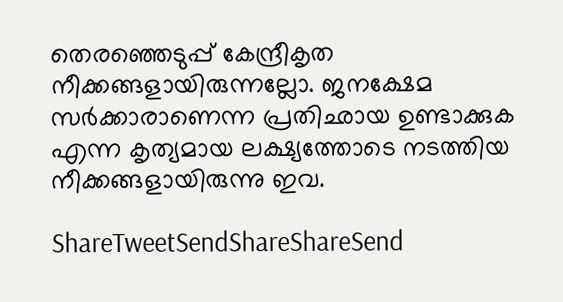തെരഞ്ഞെടുപ്പ്‌ കേന്ദ്രീകൃത നീക്കങ്ങളായിരുന്നല്ലോ. ജനക്ഷേമ സര്‍ക്കാരാണെന്ന പ്രതിഛായ ഉണ്ടാക്കുക എന്ന കൃത്യമായ ലക്ഷ്യത്തോടെ നടത്തിയ നീക്കങ്ങളായിരുന്നു ഇവ.

ShareTweetSendShareShareSend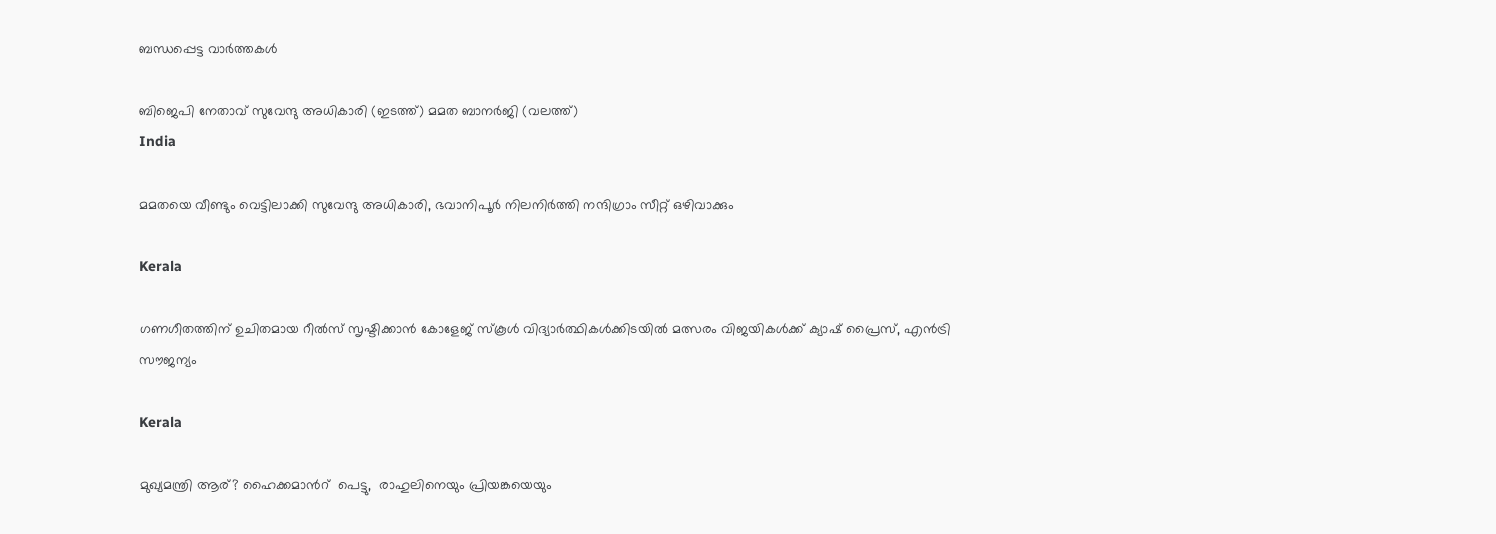ബന്ധപ്പെട്ട വാര്‍ത്തകള്‍

ബിജെപി നേതാവ് സുവേന്ദു അധികാരി (ഇടത്ത്) മമത ബാനര്‍ജി (വലത്ത്)
India

മമതയെ വീണ്ടും വെട്ടിലാക്കി സുവേന്ദു അധികാരി, ഭവാനിപൂര്‍ നിലനിര്‍ത്തി നന്ദിഗ്രാം സീറ്റ് ഒഴിവാക്കും

Kerala

ഗണഗീതത്തിന് ഉചിതമായ റീല്‍സ് സൃഷ്ടിക്കാന്‍ കോളേജ് സ്കൂള്‍ വിദ്യാര്‍ത്ഥികള്‍ക്കിടയില്‍ മത്സരം വിജയികള്‍ക്ക് ക്യാഷ് പ്രൈസ്, എന്‍ട്രി സൗജന്യം

Kerala

മുഖ്യമന്ത്രി ആര്? ഹൈക്കമാന്‍റ്  പെട്ടു,  രാഹുലിനെയും പ്രിയങ്കയെയും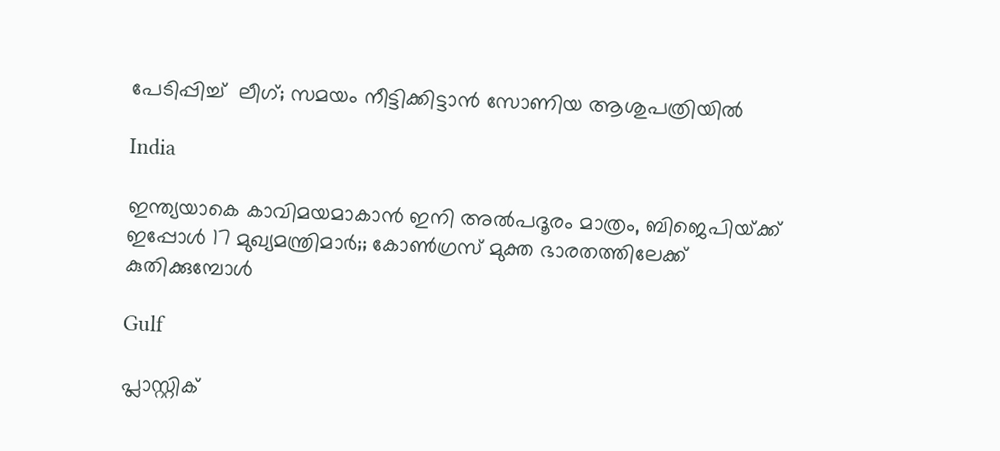പേടിപ്പിച്ച്  ലീഗ്; സമയം നീട്ടിക്കിട്ടാന്‍ സോണിയ ആശുപത്രിയില്‍

India

ഇന്ത്യയാകെ കാവിമയമാകാന്‍ ഇനി അല്‍പദൂരം മാത്രം, ബിജെപിയ്‌ക്ക് ഇപ്പോള്‍ 17 മുഖ്യമന്ത്രിമാര്‍;; കോണ്‍ഗ്രസ് മുക്ത ഭാരതത്തിലേക്ക് കുതിക്കുമ്പോള്‍

Gulf

പ്ലാസ്റ്റിക്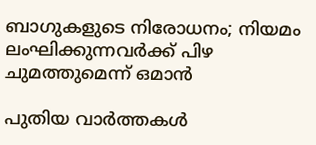ബാഗുകളുടെ നിരോധനം; നിയമം ലംഘിക്കുന്നവർക്ക് പിഴ ചുമത്തുമെന്ന് ഒമാൻ

പുതിയ വാര്‍ത്തകള്‍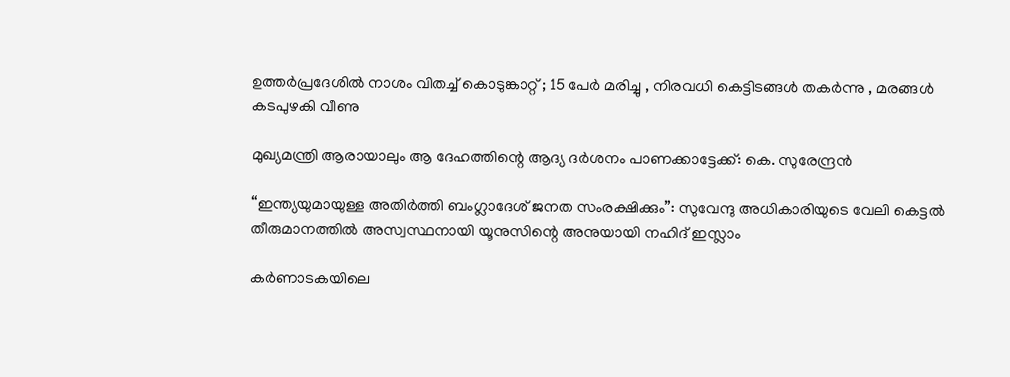ഉത്തർപ്രദേശിൽ നാശം വിതച്ച് കൊടുങ്കാറ്റ് ; 15 പേർ മരിച്ചു , നിരവധി കെട്ടിടങ്ങൾ തകർന്നു , മരങ്ങൾ കടപുഴകി വീണു

മുഖ്യമന്ത്രി ആരായാലും ആ ദേഹത്തിന്റെ ആദ്യ ദര്‍ശനം പാണക്കാട്ടേക്ക്: കെ. സുരേന്ദ്രന്‍

“ഇന്ത്യയുമായുള്ള അതിർത്തി ബംഗ്ലാദേശ് ജനത സംരക്ഷിക്കും”: സുവേന്ദു അധികാരിയുടെ വേലി കെട്ടൽ തീരുമാനത്തിൽ അസ്വസ്ഥനായി യൂനുസിന്റെ അനുയായി നഹിദ് ഇസ്ലാം

കർണാടകയിലെ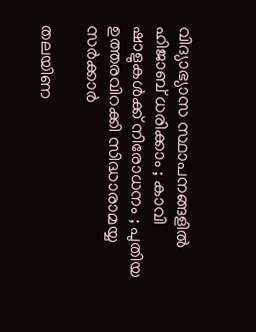വിദ്യാഭ്യാസ സ്ഥാപനങ്ങളിൽ ഹിജാബ് ധരിക്കാം ; കാവി ഷാളുകൾക്ക് നിരോധനം ; പുതിയ ഉത്തരവിറക്കി സിദ്ധാരാമയ്യ സർക്കാർ

തലയിണ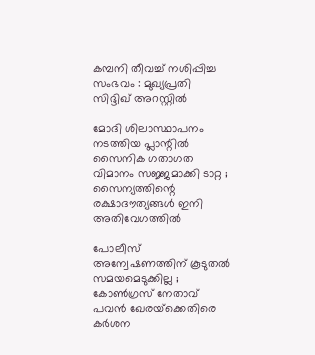കമ്പനി തീവച്ച് നശിപ്പിച്ച സംഭവം : മുഖ്യപ്രതി സിദ്ദിഖ് അറസ്റ്റിൽ

മോദി ശിലാസ്ഥാപനം നടത്തിയ പ്ലാന്റിൽ സൈനിക ഗതാഗത വിമാനം സജ്ജമാക്കി ടാറ്റ ; സൈന്യത്തിന്റെ രക്ഷാദൗത്യങ്ങൾ ഇനി അതിവേഗത്തിൽ

പോലീസ് അന്വേഷണത്തിന് കൂടുതൽ സമയമെടുക്കില്ല ; കോൺഗ്രസ് നേതാവ് പവൻ ഖേരയ്‌ക്കെതിരെ കർശന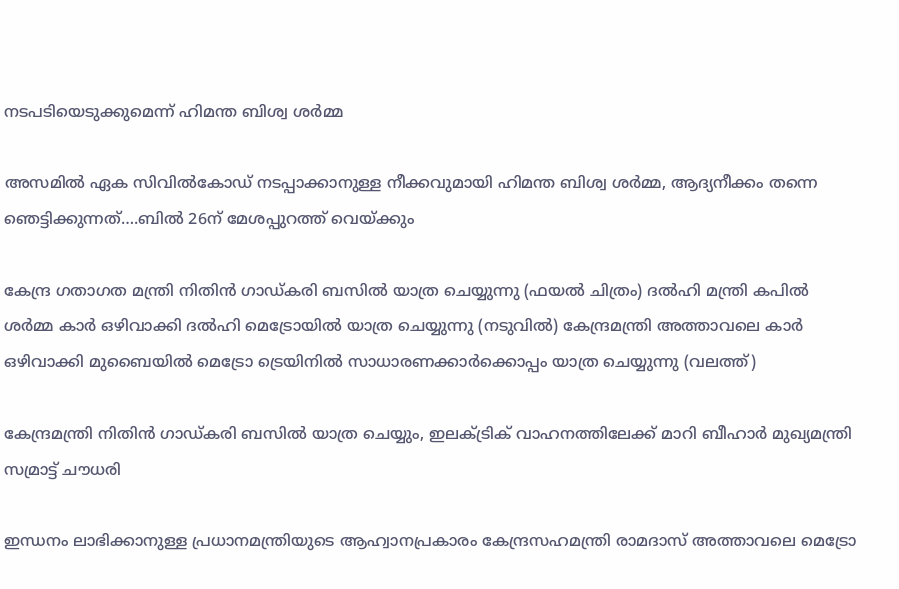നടപടിയെടുക്കുമെന്ന് ഹിമന്ത ബിശ്വ ശർമ്മ

അസമില്‍ ഏക സിവില്‍കോഡ് നടപ്പാക്കാനുള്ള നീക്കവുമായി ഹിമന്ത ബിശ്വ ശര്‍മ്മ, ആദ്യനീക്കം തന്നെ ഞെട്ടിക്കുന്നത്….ബില്‍ 26ന് മേശപ്പുറത്ത് വെയ്‌ക്കും

കേന്ദ്ര ഗതാഗത മന്ത്രി നിതിന്‍ ഗാഡ്കരി ബസില്‍ യാത്ര ചെയ്യുന്നു (ഫയല്‍ ചിത്രം) ദല്‍ഹി മന്ത്രി കപില്‍ ശര്‍മ്മ കാര്‍ ഒഴിവാക്കി ദല്‍ഹി മെട്രോയില്‍ യാത്ര ചെയ്യുന്നു (നടുവില്‍) കേന്ദ്രമന്ത്രി അത്താവലെ കാര്‍ ഒഴിവാക്കി മുബൈയില്‍ മെട്രോ ട്രെയിനില്‍ സാധാരണക്കാര്‍ക്കൊപ്പം യാത്ര ചെയ്യുന്നു (വലത്ത്)

കേന്ദ്രമന്ത്രി നിതിന്‍ ഗാഡ്കരി ബസില്‍ യാത്ര ചെയ്യും, ഇലക്ട്രിക് വാഹനത്തിലേക്ക് മാറി ബീഹാര്‍ മുഖ്യമന്ത്രി സമ്രാട്ട് ചൗധരി

ഇന്ധനം ലാഭിക്കാനുള്ള പ്രധാനമന്ത്രിയുടെ ആഹ്വാനപ്രകാരം കേന്ദ്രസഹമന്ത്രി രാമദാസ് അത്താവലെ മെട്രോ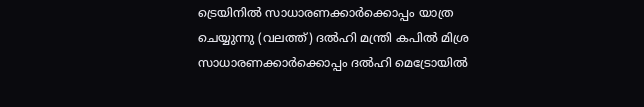ട്രെയിനില്‍ സാധാരണക്കാര്‍ക്കൊപ്പം യാത്ര ചെയ്യുന്നു (വലത്ത്) ദല്‍ഹി മന്ത്രി കപില്‍ മിശ്ര സാധാരണക്കാര്‍ക്കൊപ്പം ദല്‍ഹി മെട്രോയില്‍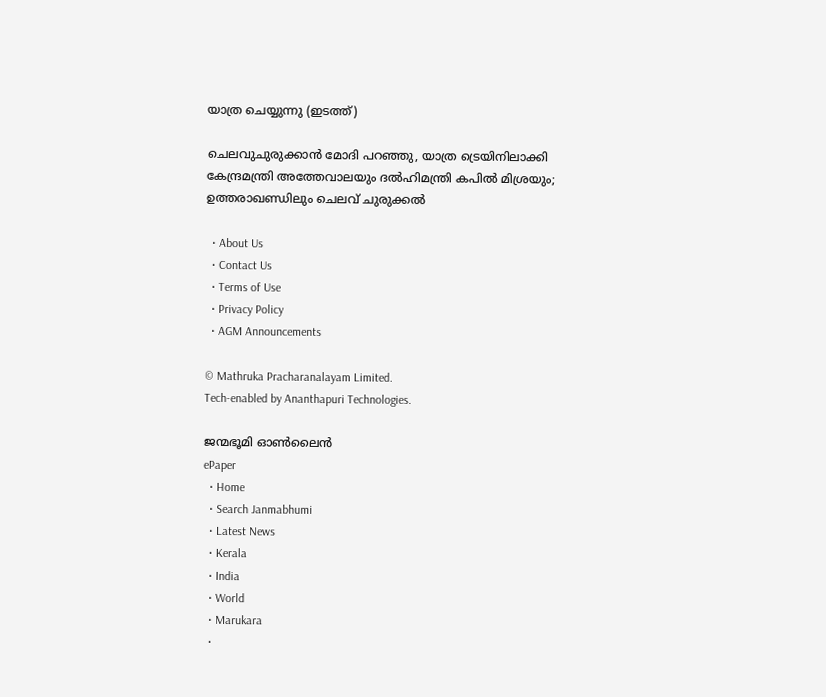യാത്ര ചെയ്യുന്നു (ഇടത്ത്)

ചെലവുചുരുക്കാന്‍ മോദി പറഞ്ഞു, യാത്ര ട്രെയിനിലാക്കി കേന്ദ്രമന്ത്രി അത്തേവാലയും ദല്‍ഹിമന്ത്രി കപില്‍ മിശ്രയും; ഉത്തരാഖണ്ഡിലും ചെലവ് ചുരുക്കല്‍

  • About Us
  • Contact Us
  • Terms of Use
  • Privacy Policy
  • AGM Announcements

© Mathruka Pracharanalayam Limited.
Tech-enabled by Ananthapuri Technologies.

ജന്മഭൂമി ഓണ്‍ലൈന്‍
ePaper
  • Home
  • Search Janmabhumi
  • Latest News
  • Kerala
  • India
  • World
  • Marukara
  •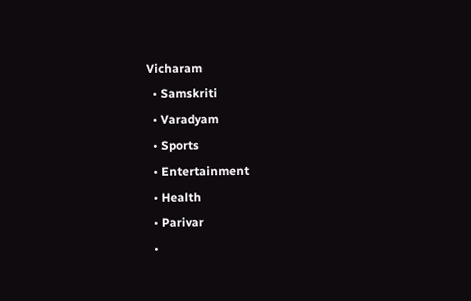Vicharam
  • Samskriti
  • Varadyam
  • Sports
  • Entertainment
  • Health
  • Parivar
  •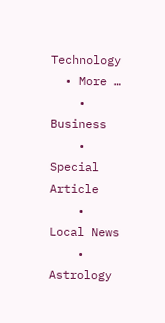Technology
  • More …
    • Business
    • Special Article
    • Local News
    • Astrology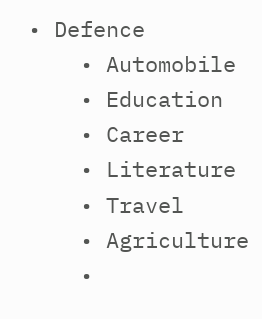• Defence
    • Automobile
    • Education
    • Career
    • Literature
    • Travel
    • Agriculture
    •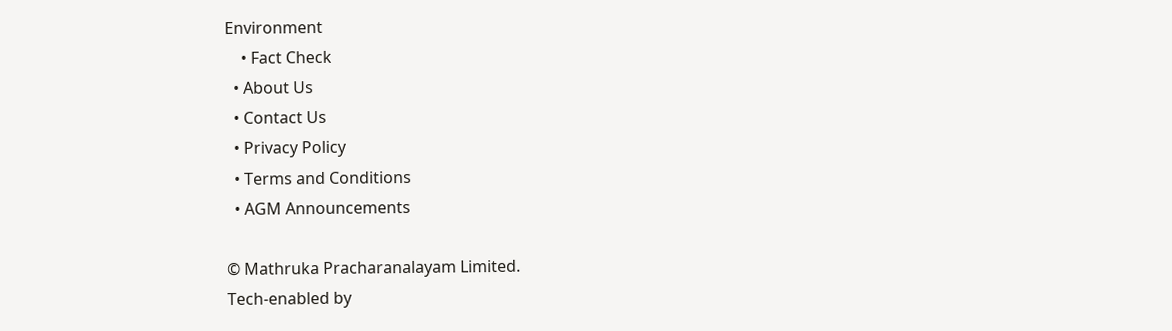Environment
    • Fact Check
  • About Us
  • Contact Us
  • Privacy Policy
  • Terms and Conditions
  • AGM Announcements

© Mathruka Pracharanalayam Limited.
Tech-enabled by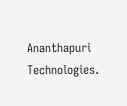Ananthapuri Technologies.